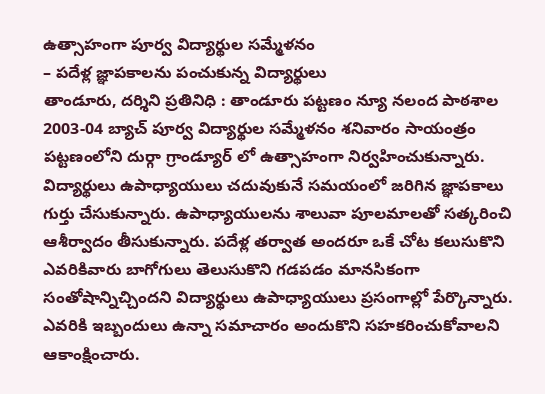ఉత్సాహంగా పూర్వ విద్యార్థుల సమ్మేళనం
– పదేళ్ల జ్ఞాపకాలను పంచుకున్న విద్యార్థులు
తాండూరు, దర్శిని ప్రతినిధి : తాండూరు పట్టణం న్యూ నలంద పాఠశాల 2003-04 బ్యాచ్ పూర్వ విద్యార్థుల సమ్మేళనం శనివారం సాయంత్రం పట్టణంలోని దుర్గా గ్రాండ్యూర్ లో ఉత్సాహంగా నిర్వహించుకున్నారు. విద్యార్థులు ఉపాధ్యాయులు చదువుకునే సమయంలో జరిగిన జ్ఞాపకాలు గుర్తు చేసుకున్నారు. ఉపాధ్యాయులను శాలువా పూలమాలతో సత్కరించి ఆశీర్వాదం తీసుకున్నారు. పదేళ్ల తర్వాత అందరూ ఒకే చోట కలుసుకొని ఎవరికివారు బాగోగులు తెలుసుకొని గడపడం మానసికంగా సంతోషాన్నిచ్చిందని విద్యార్థులు ఉపాధ్యాయులు ప్రసంగాల్లో పేర్కొన్నారు. ఎవరికి ఇబ్బందులు ఉన్నా సమాచారం అందుకొని సహకరించుకోవాలని ఆకాంక్షించారు.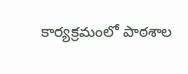కార్యక్రమంలో పాఠశాల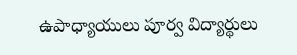ఉపాధ్యాయులు పూర్వ విద్యార్థులు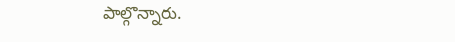పాల్గొన్నారు.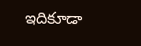ఇదికూడా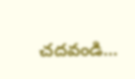చదవండి…